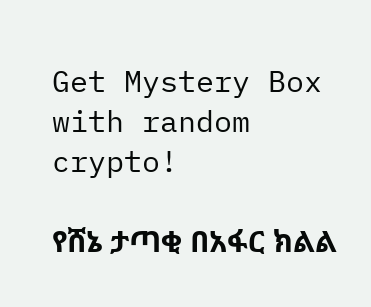Get Mystery Box with random crypto!

የሸኔ ታጣቂ በአፋር ክልል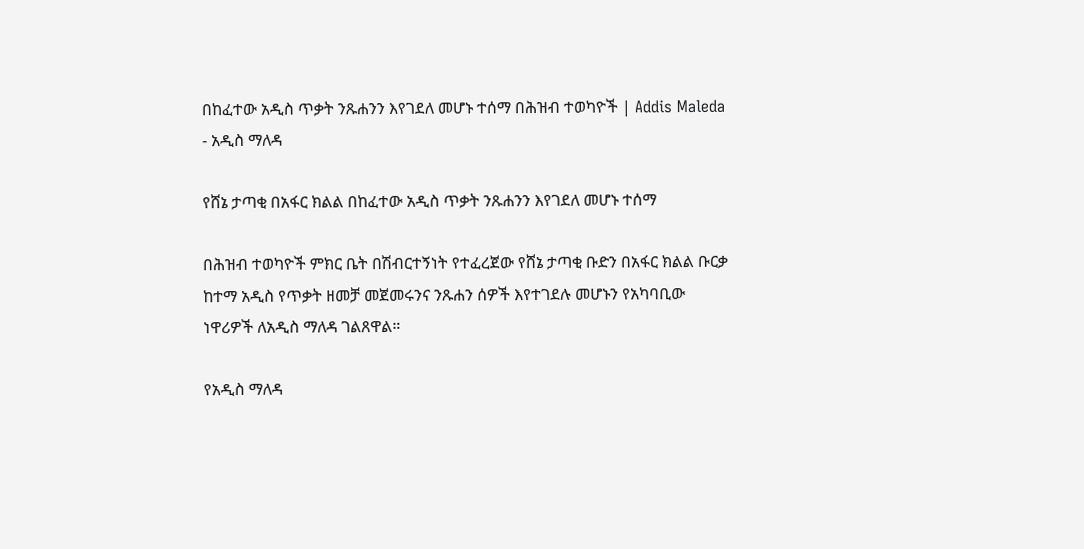በከፈተው አዲስ ጥቃት ንጹሐንን እየገደለ መሆኑ ተሰማ በሕዝብ ተወካዮች | Addis Maleda - አዲስ ማለዳ

የሸኔ ታጣቂ በአፋር ክልል በከፈተው አዲስ ጥቃት ንጹሐንን እየገደለ መሆኑ ተሰማ

በሕዝብ ተወካዮች ምክር ቤት በሽብርተኝነት የተፈረጀው የሸኔ ታጣቂ ቡድን በአፋር ክልል ቡርቃ ከተማ አዲስ የጥቃት ዘመቻ መጀመሩንና ንጹሐን ሰዎች እየተገደሉ መሆኑን የአካባቢው ነዋሪዎች ለአዲስ ማለዳ ገልጸዋል።

የአዲስ ማለዳ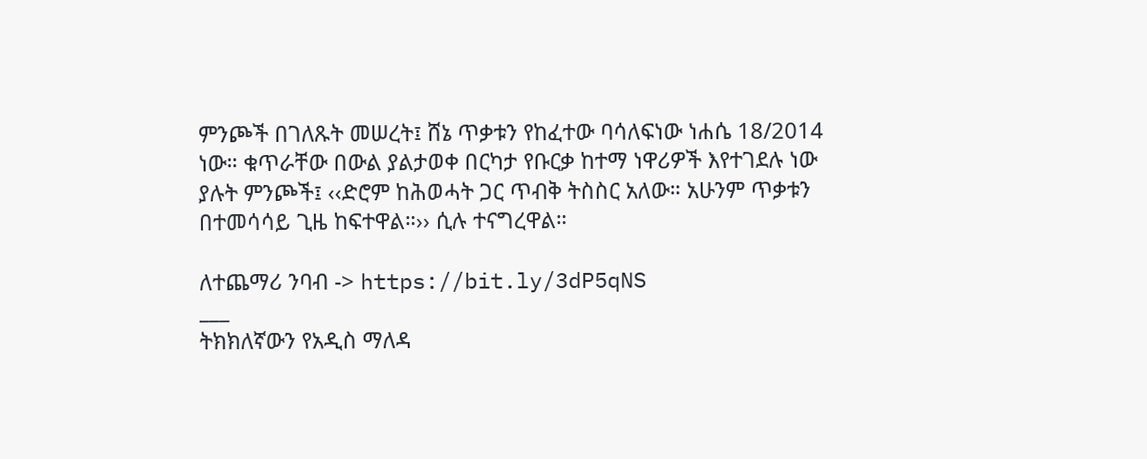ምንጮች በገለጹት መሠረት፤ ሸኔ ጥቃቱን የከፈተው ባሳለፍነው ነሐሴ 18/2014 ነው። ቁጥራቸው በውል ያልታወቀ በርካታ የቡርቃ ከተማ ነዋሪዎች እየተገደሉ ነው ያሉት ምንጮች፤ ‹‹ድሮም ከሕወሓት ጋር ጥብቅ ትስስር አለው። አሁንም ጥቃቱን በተመሳሳይ ጊዜ ከፍተዋል።›› ሲሉ ተናግረዋል።

ለተጨማሪ ንባብ -> https://bit.ly/3dP5qNS
___
ትክክለኛውን የአዲስ ማለዳ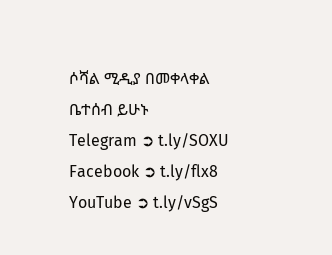ሶሻል ሚዲያ በመቀላቀል ቤተሰብ ይሁኑ
Telegram ➲ t.ly/SOXU
Facebook ➲ t.ly/flx8
YouTube ➲ t.ly/vSgS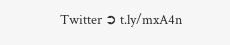Twitter ➲ t.ly/mxA4n